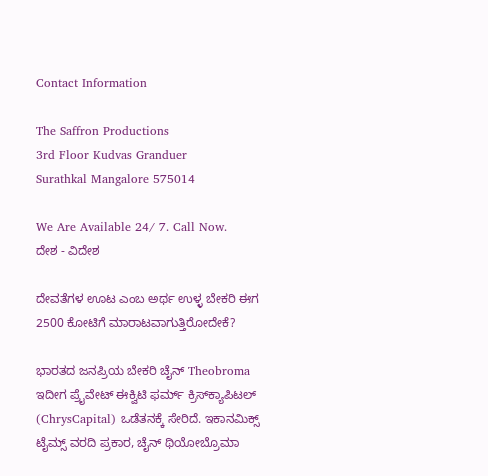Contact Information

The Saffron Productions
3rd Floor Kudvas Granduer
Surathkal Mangalore 575014

We Are Available 24/ 7. Call Now.
ದೇಶ - ವಿದೇಶ

ದೇವತೆಗಳ ಊಟ ಎಂಬ ಅರ್ಥ ಉಳ್ಳ ಬೇಕರಿ ಈಗ 2500 ಕೋಟಿಗೆ ಮಾರಾಟವಾಗುತ್ತಿರೋದೇಕೆ?

ಭಾರತದ ಜನಪ್ರಿಯ ಬೇಕರಿ ಚೈನ್ Theobroma ಇದೀಗ ಪ್ರೈವೇಟ್ ಈಕ್ವಿಟಿ ಫರ್ಮ್ ಕ್ರಿಸ್‌ಕ್ಯಾಪಿಟಲ್ (ChrysCapital) ಒಡೆತನಕ್ಕೆ ಸೇರಿದೆ. ಇಕಾನಮಿಕ್ಸ್ ಟೈಮ್ಸ್ ವರದಿ ಪ್ರಕಾರ, ಚೈನ್ ಥಿಯೋಬ್ರೊಮಾ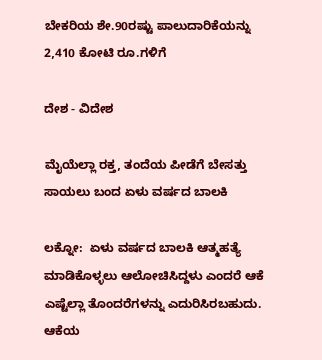ಬೇಕರಿಯ ಶೇ.90ರಷ್ಟು ಪಾಲುದಾರಿಕೆಯನ್ನು 2,410 ಕೋಟಿ ರೂ.ಗಳಿಗೆ

ದೇಶ - ವಿದೇಶ

ಮೈಯೆಲ್ಲಾ ರಕ್ತ, ತಂದೆಯ ಪೀಡೆಗೆ ಬೇಸತ್ತು ಸಾಯಲು ಬಂದ ಏಳು ವರ್ಷದ ಬಾಲಕಿ

ಲಕ್ನೋ:  ಏಳು ವರ್ಷದ ಬಾಲಕಿ ಆತ್ಮಹತ್ಯೆ ಮಾಡಿಕೊಳ್ಳಲು ಆಲೋಚಿಸಿದ್ದಳು ಎಂದರೆ ಆಕೆ ಎಷ್ಟೆಲ್ಲಾ ತೊಂದರೆಗಳನ್ನು ಎದುರಿಸಿರಬಹುದು. ಆಕೆಯ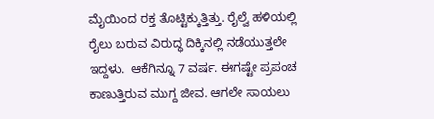ಮೈಯಿಂದ ರಕ್ತ ತೊಟ್ಟಿಕ್ಕುತ್ತಿತ್ತು. ರೈಲ್ವೆ ಹಳಿಯಲ್ಲಿ ರೈಲು ಬರುವ ವಿರುದ್ಧ ದಿಕ್ಕಿನಲ್ಲಿ ನಡೆಯುತ್ತಲೇ ಇದ್ದಳು.  ಆಕೆಗಿನ್ನೂ 7 ವರ್ಷ. ಈಗಷ್ಟೇ ಪ್ರಪಂಚ ಕಾಣುತ್ತಿರುವ ಮುಗ್ದ ಜೀವ. ಆಗಲೇ ಸಾಯಲು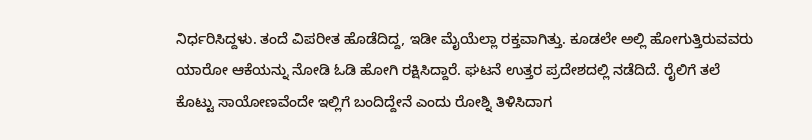ನಿರ್ಧರಿಸಿದ್ದಳು. ತಂದೆ ವಿಪರೀತ ಹೊಡೆದಿದ್ದ, ಇಡೀ ಮೈಯೆಲ್ಲಾ ರಕ್ತವಾಗಿತ್ತು. ಕೂಡಲೇ ಅಲ್ಲಿ ಹೋಗುತ್ತಿರುವವರು ಯಾರೋ ಆಕೆಯನ್ನು ನೋಡಿ ಓಡಿ ಹೋಗಿ ರಕ್ಷಿಸಿದ್ದಾರೆ. ಘಟನೆ ಉತ್ತರ ಪ್ರದೇಶದಲ್ಲಿ ನಡೆದಿದೆ. ರೈಲಿಗೆ ತಲೆ ಕೊಟ್ಟು ಸಾಯೋಣವೆಂದೇ ಇಲ್ಲಿಗೆ ಬಂದಿದ್ದೇನೆ ಎಂದು ರೋಶ್ನಿ ತಿಳಿಸಿದಾಗ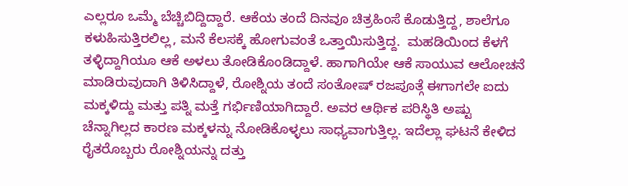ಎಲ್ಲರೂ ಒಮ್ಮೆ ಬೆಚ್ಚಿಬಿದ್ದಿದ್ದಾರೆ. ಆಕೆಯ ತಂದೆ ದಿನವೂ ಚಿತ್ರಹಿಂಸೆ ಕೊಡುತ್ತಿದ್ದ, ಶಾಲೆಗೂ ಕಳುಹಿಸುತ್ತಿರಲಿಲ್ಲ, ಮನೆ ಕೆಲಸಕ್ಕೆ ಹೋಗುವಂತೆ ಒತ್ತಾಯಿಸುತ್ತಿದ್ದ.  ಮಹಡಿಯಿಂದ ಕೆಳಗೆ ತಳ್ಳಿದ್ದಾಗಿಯೂ ಆಕೆ ಅಳಲು ತೋಡಿಕೊಂಡಿದ್ದಾಳೆ. ಹಾಗಾಗಿಯೇ ಆಕೆ ಸಾಯುವ ಆಲೋಚನೆ ಮಾಡಿರುವುದಾಗಿ ತಿಳಿಸಿದ್ದಾಳೆ, ರೋಶ್ನಿಯ ತಂದೆ ಸಂತೋಷ್ ರಜಪೂತ್ಗೆ ಈಗಾಗಲೇ ಐದು ಮಕ್ಕಳಿದ್ದು ಮತ್ತು ಪತ್ನಿ ಮತ್ತೆ ಗರ್ಭಿಣಿಯಾಗಿದ್ದಾರೆ. ಅವರ ಆರ್ಥಿಕ ಪರಿಸ್ಥಿತಿ ಅಷ್ಟು ಚೆನ್ನಾಗಿಲ್ಲದ ಕಾರಣ ಮಕ್ಕಳನ್ನು ನೋಡಿಕೊಳ್ಳಲು ಸಾಧ್ಯವಾಗುತ್ತಿಲ್ಲ. ಇದೆಲ್ಲಾ ಘಟನೆ ಕೇಳಿದ ರೈತರೊಬ್ಬರು ರೋಶ್ನಿಯನ್ನು ದತ್ತು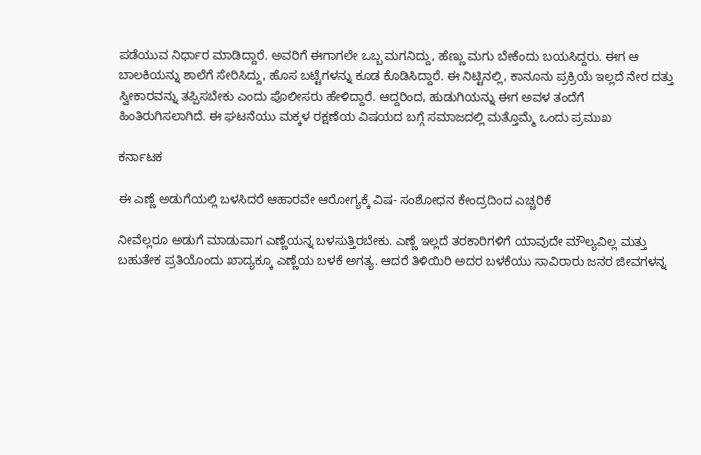ಪಡೆಯುವ ನಿರ್ಧಾರ ಮಾಡಿದ್ದಾರೆ. ಅವರಿಗೆ ಈಗಾಗಲೇ ಒಬ್ಬ ಮಗನಿದ್ದು, ಹೆಣ್ಣು ಮಗು ಬೇಕೆಂದು ಬಯಸಿದ್ದರು. ಈಗ ಆ ಬಾಲಕಿಯನ್ನು ಶಾಲೆಗೆ ಸೇರಿಸಿದ್ದು, ಹೊಸ ಬಟ್ಟೆಗಳನ್ನು ಕೂಡ ಕೊಡಿಸಿದ್ದಾರೆ. ಈ ನಿಟ್ಟಿನಲ್ಲಿ, ಕಾನೂನು ಪ್ರಕ್ರಿಯೆ ಇಲ್ಲದೆ ನೇರ ದತ್ತು ಸ್ವೀಕಾರವನ್ನು ತಪ್ಪಿಸಬೇಕು ಎಂದು ಪೊಲೀಸರು ಹೇಳಿದ್ದಾರೆ. ಆದ್ದರಿಂದ, ಹುಡುಗಿಯನ್ನು ಈಗ ಅವಳ ತಂದೆಗೆ ಹಿಂತಿರುಗಿಸಲಾಗಿದೆ. ಈ ಘಟನೆಯು ಮಕ್ಕಳ ರಕ್ಷಣೆಯ ವಿಷಯದ ಬಗ್ಗೆ ಸಮಾಜದಲ್ಲಿ ಮತ್ತೊಮ್ಮೆ ಒಂದು ಪ್ರಮುಖ

ಕರ್ನಾಟಕ

ಈ ಎಣ್ಣೆ ಅಡುಗೆಯಲ್ಲಿ ಬಳಸಿದರೆ ಆಹಾರವೇ ಆರೋಗ್ಯಕ್ಕೆ ವಿಷ- ಸಂಶೋಧನ ಕೇಂದ್ರದಿಂದ ಎಚ್ಚರಿಕೆ

ನೀವೆಲ್ಲರೂ ಅಡುಗೆ ಮಾಡುವಾಗ ಎಣ್ಣೆಯನ್ನ ಬಳಸುತ್ತಿರಬೇಕು. ಎಣ್ಣೆ ಇಲ್ಲದೆ ತರಕಾರಿಗಳಿಗೆ ಯಾವುದೇ ಮೌಲ್ಯವಿಲ್ಲ ಮತ್ತು ಬಹುತೇಕ ಪ್ರತಿಯೊಂದು ಖಾದ್ಯಕ್ಕೂ ಎಣ್ಣೆಯ ಬಳಕೆ ಅಗತ್ಯ. ಆದರೆ ತಿಳಿಯಿರಿ ಅದರ ಬಳಕೆಯು ಸಾವಿರಾರು ಜನರ ಜೀವಗಳನ್ನ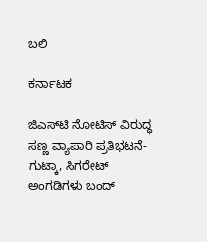ಬಲಿ

ಕರ್ನಾಟಕ

ಜಿಎಸ್‌ಟಿ ನೋಟಿಸ್ ವಿರುದ್ಧ ಸಣ್ಣ ವ್ಯಾಪಾರಿ ಪ್ರತಿಭಟನೆ-ಗುಟ್ಕಾ, ಸಿಗರೇಟ್ ಅಂಗಡಿಗಳು ಬಂದ್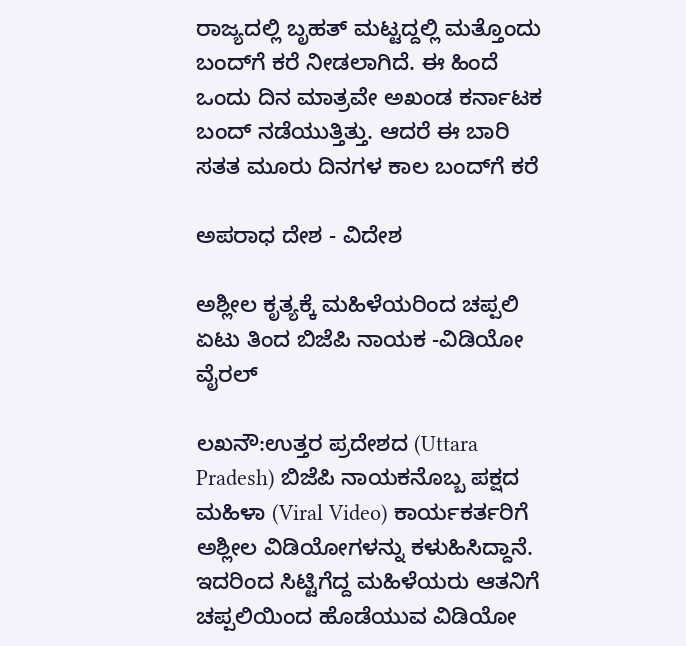ರಾಜ್ಯದಲ್ಲಿ ಬೃಹತ್‌ ಮಟ್ಟದ್ದಲ್ಲಿ ಮತ್ತೊಂದು ಬಂದ್‌ಗೆ ಕರೆ ನೀಡಲಾಗಿದೆ. ಈ ಹಿಂದೆ ಒಂದು ದಿನ ಮಾತ್ರವೇ ಅಖಂಡ ಕರ್ನಾಟಕ ಬಂದ್‌ ನಡೆಯುತ್ತಿತ್ತು. ಆದರೆ ಈ ಬಾರಿ ಸತತ ಮೂರು ದಿನಗಳ ಕಾಲ ಬಂದ್‌ಗೆ ಕರೆ

ಅಪರಾಧ ದೇಶ - ವಿದೇಶ

ಅಶ್ಲೀಲ ಕೃತ್ಯಕ್ಕೆ ಮಹಿಳೆಯರಿಂದ ಚಪ್ಪಲಿ ಏಟು ತಿಂದ ಬಿಜೆಪಿ ನಾಯಕ -ವಿಡಿಯೋ ವೈರಲ್

ಲಖನೌ:ಉತ್ತರ ಪ್ರದೇಶದ (Uttara Pradesh) ಬಿಜೆಪಿ ನಾಯಕನೊಬ್ಬ ಪಕ್ಷದ ಮಹಿಳಾ (Viral Video) ಕಾರ್ಯಕರ್ತರಿಗೆ ಅಶ್ಲೀಲ ವಿಡಿಯೋಗಳನ್ನು ಕಳುಹಿಸಿದ್ದಾನೆ. ಇದರಿಂದ ಸಿಟ್ಟಿಗೆದ್ದ ಮಹಿಳೆಯರು ಆತನಿಗೆ ಚಪ್ಪಲಿಯಿಂದ ಹೊಡೆಯುವ ವಿಡಿಯೋ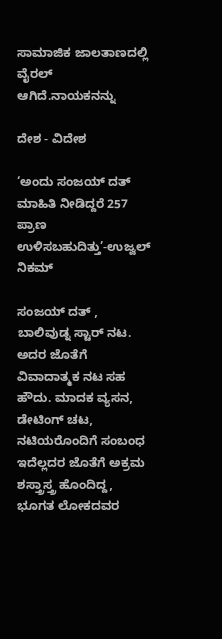ಸಾಮಾಜಿಕ ಜಾಲತಾಣದಲ್ಲಿ ವೈರಲ್‌ ಆಗಿದೆ.ನಾಯಕನನ್ನು

ದೇಶ - ವಿದೇಶ

‘ಅಂದು ಸಂಜಯ್ ದತ್ ಮಾಹಿತಿ ನೀಡಿದ್ದರೆ 257 ಪ್ರಾಣ ಉಳಿಸಬಹುದಿತ್ತು’-ಉಜ್ವಲ್ ನಿಕಮ್

ಸಂಜಯ್ ದತ್ , ಬಾಲಿವುಡ್ನ ಸ್ಟಾರ್ ನಟ. ಅದರ ಜೊತೆಗೆ ವಿವಾದಾತ್ಮಕ ನಟ ಸಹ ಹೌದು. ಮಾದಕ ವ್ಯಸನ, ಡೇಟಿಂಗ್ ಚಟ, ನಟಿಯರೊಂದಿಗೆ ಸಂಬಂಧ ಇದೆಲ್ಲದರ ಜೊತೆಗೆ ಅಕ್ರಮ ಶಸ್ತ್ರಾಸ್ತ್ರ ಹೊಂದಿದ್ದ, ಭೂಗತ ಲೋಕದವರ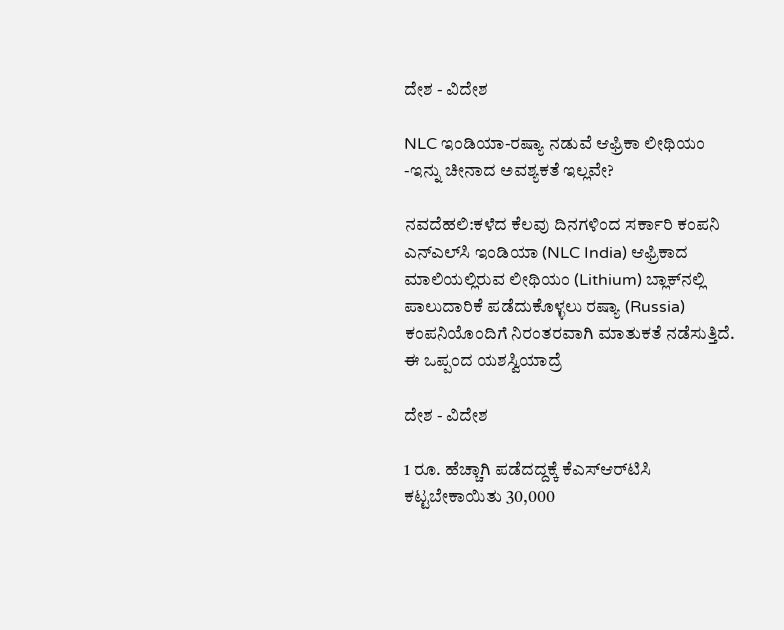ದೇಶ - ವಿದೇಶ

NLC ಇಂಡಿಯಾ-ರಷ್ಯಾ ನಡುವೆ ಆಫ್ರಿಕಾ ಲೀಥಿಯಂ -ಇನ್ನು ಚೀನಾದ ಅವಶ್ಯಕತೆ ಇಲ್ಲವೇ?

ನವದೆಹಲಿ:ಕಳೆದ ಕೆಲವು ದಿನಗಳಿಂದ ಸರ್ಕಾರಿ ಕಂಪನಿ ಎನ್‌ಎಲ್‌ಸಿ ಇಂಡಿಯಾ (NLC India) ಆಫ್ರಿಕಾದ ಮಾಲಿಯಲ್ಲಿರುವ ಲೀಥಿಯಂ (Lithium) ಬ್ಲಾಕ್‌ನಲ್ಲಿ ಪಾಲುದಾರಿಕೆ ಪಡೆದುಕೊಳ್ಳಲು ರಷ್ಯಾ (Russia) ಕಂಪನಿಯೊಂದಿಗೆ ನಿರಂತರವಾಗಿ ಮಾತುಕತೆ ನಡೆಸುತ್ತಿದೆ. ಈ ಒಪ್ಪಂದ ಯಶಸ್ವಿಯಾದ್ರೆ

ದೇಶ - ವಿದೇಶ

1 ರೂ. ಹೆಚ್ಚಾಗಿ ಪಡೆದದ್ದಕ್ಕೆ ಕೆಎಸ್‌ಆರ್‌ಟಿಸಿ ಕಟ್ಟಬೇಕಾಯಿತು 30,000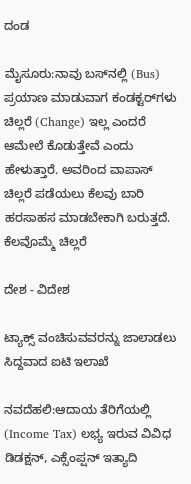ದಂಡ

ಮೈಸೂರು:ನಾವು ಬಸ್‌ನಲ್ಲಿ (Bus) ಪ್ರಯಾಣ ಮಾಡುವಾಗ ಕಂಡಕ್ಟರ್‌ಗಳು ಚಿಲ್ಲರೆ (Change) ಇಲ್ಲ ಎಂದರೆ ಆಮೇಲೆ ಕೊಡುತ್ತೇವೆ ಎಂದು ಹೇಳುತ್ತಾರೆ. ಅವರಿಂದ ವಾಪಾಸ್‌ ಚಿಲ್ಲರೆ ಪಡೆಯಲು ಕೆಲವು ಬಾರಿ ಹರಸಾಹಸ ಮಾಡಬೇಕಾಗಿ ಬರುತ್ತದೆ. ಕೆಲವೊಮ್ಮೆ ಚಿಲ್ಲರೆ

ದೇಶ - ವಿದೇಶ

ಟ್ಯಾಕ್ಸ್ ವಂಚಿಸುವವರನ್ನು ಜಾಲಾಡಲು ಸಿದ್ದವಾದ ಐಟಿ ಇಲಾಖೆ

ನವದೆಹಲಿ:ಆದಾಯ ತೆರಿಗೆಯಲ್ಲಿ (Income Tax) ಲಭ್ಯ ಇರುವ ವಿವಿಧ ಡಿಡಕ್ಷನ್, ಎಕ್ಸೆಂಪ್ಷನ್ ಇತ್ಯಾದಿ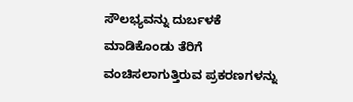ಸೌಲಭ್ಯವನ್ನು ದುರ್ಬಳಕೆ ಮಾಡಿಕೊಂಡು ತೆರಿಗೆ ವಂಚಿಸಲಾಗುತ್ತಿರುವ ಪ್ರಕರಣಗಳನ್ನು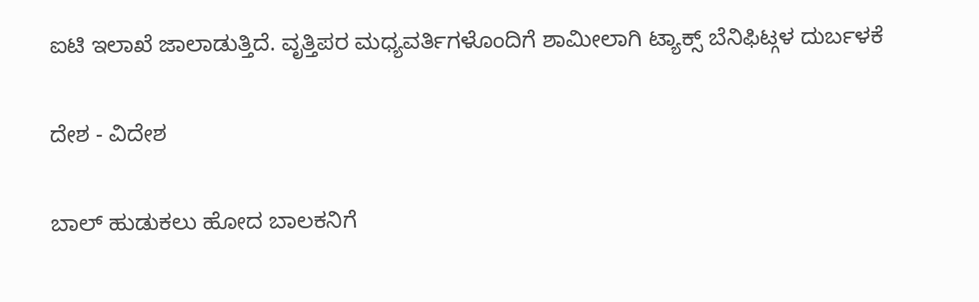ಐಟಿ ಇಲಾಖೆ ಜಾಲಾಡುತ್ತಿದೆ. ವೃತ್ತಿಪರ ಮಧ್ಯವರ್ತಿಗಳೊಂದಿಗೆ ಶಾಮೀಲಾಗಿ ಟ್ಯಾಕ್ಸ್ ಬೆನಿಫಿಟ್ಗಳ ದುರ್ಬಳಕೆ

ದೇಶ - ವಿದೇಶ

ಬಾಲ್ ಹುಡುಕಲು ಹೋದ ಬಾಲಕನಿಗೆ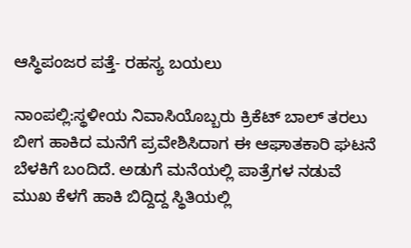ಆಸ್ಥಿಪಂಜರ ಪತ್ತೆ- ರಹಸ್ಯ ಬಯಲು

ನಾಂಪಲ್ಲಿ:ಸ್ಥಳೀಯ ನಿವಾಸಿಯೊಬ್ಬರು ಕ್ರಿಕೆಟ್ ಬಾಲ್ ತರಲು ಬೀಗ ಹಾಕಿದ ಮನೆಗೆ ಪ್ರವೇಶಿಸಿದಾಗ ಈ ಆಘಾತಕಾರಿ ಘಟನೆ ಬೆಳಕಿಗೆ ಬಂದಿದೆ. ಅಡುಗೆ ಮನೆಯಲ್ಲಿ ಪಾತ್ರೆಗಳ ನಡುವೆ ಮುಖ ಕೆಳಗೆ ಹಾಕಿ ಬಿದ್ದಿದ್ದ ಸ್ಥಿತಿಯಲ್ಲಿ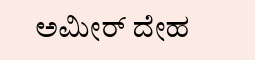ಅಮೀರ್ ದೇಹ